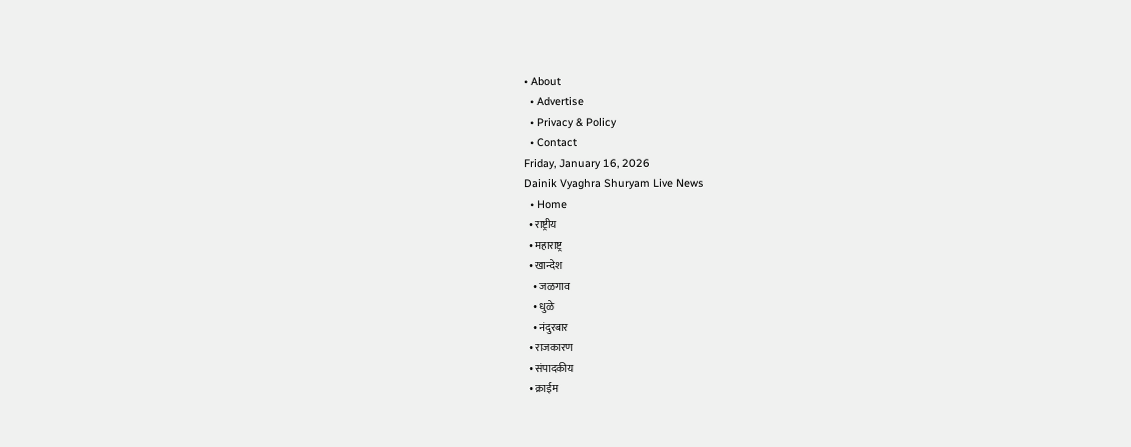• About
  • Advertise
  • Privacy & Policy
  • Contact
Friday, January 16, 2026
Dainik Vyaghra Shuryam Live News
  • Home
  • राष्ट्रीय
  • महाराष्ट्र
  • खान्देश
    • जळगाव
    • धुळे
    • नंदुरबार
  • राजकारण
  • संपादकीय
  • क्राईम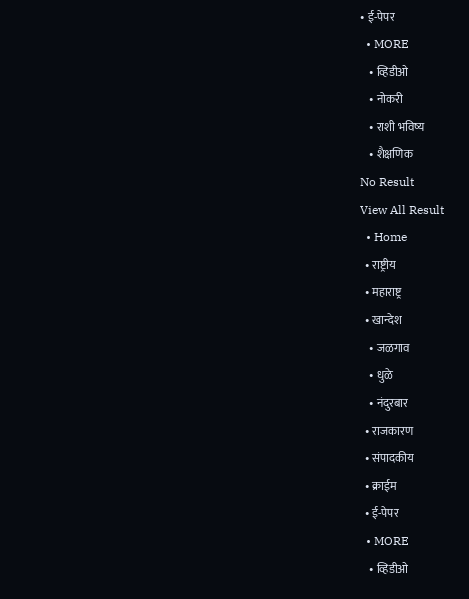• ई-पेपर
  • MORE
    • व्हिडीओ
    • नोकरी
    • राशी भविष्य
    • शैक्षणिक
No Result
View All Result
  • Home
  • राष्ट्रीय
  • महाराष्ट्र
  • खान्देश
    • जळगाव
    • धुळे
    • नंदुरबार
  • राजकारण
  • संपादकीय
  • क्राईम
  • ई-पेपर
  • MORE
    • व्हिडीओ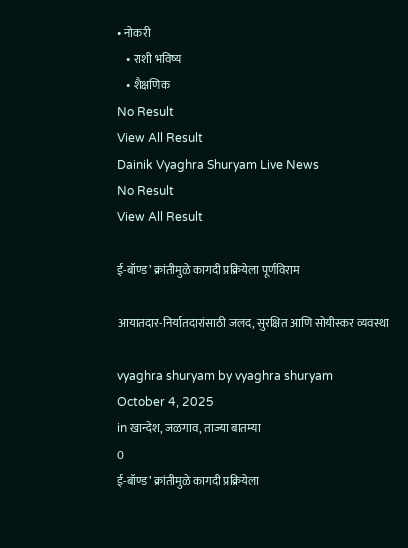• नोकरी
    • राशी भविष्य
    • शैक्षणिक
No Result
View All Result
Dainik Vyaghra Shuryam Live News
No Result
View All Result

ई-बॉण्ड’ क्रांतीमुळे कागदी प्रक्रियेला पूर्णविराम

आयातदार-निर्यातदारांसाठी जलद, सुरक्षित आणि सोयीस्कर व्यवस्था

vyaghra shuryam by vyaghra shuryam
October 4, 2025
in खान्देश, जळगाव, ताज्या बातम्या
0
ई-बॉण्ड’ क्रांतीमुळे कागदी प्रक्रियेला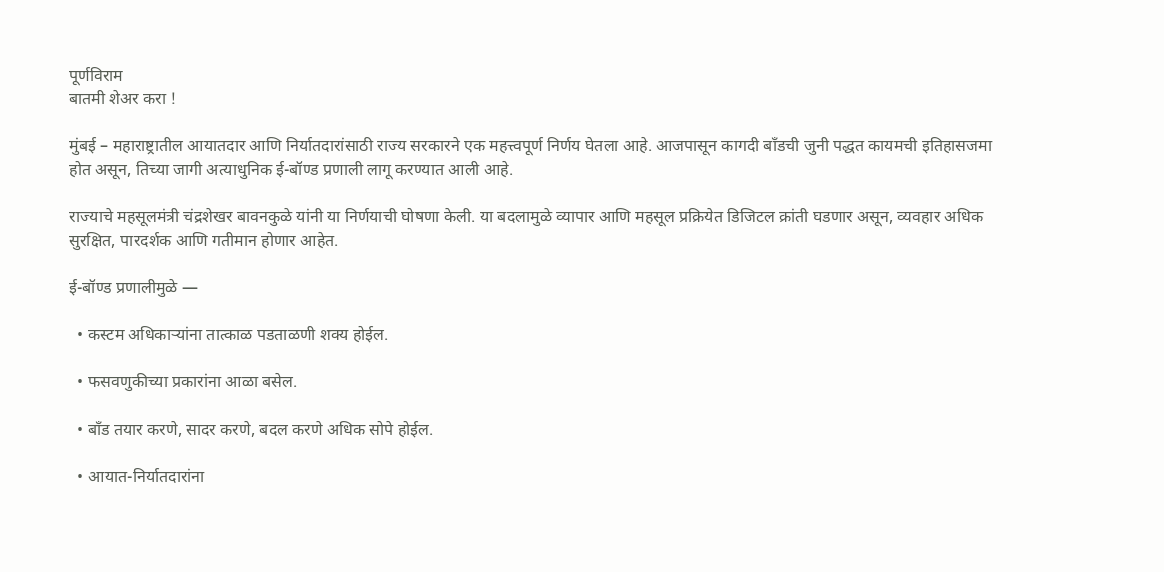पूर्णविराम
बातमी शेअर करा !

मुंबई – महाराष्ट्रातील आयातदार आणि निर्यातदारांसाठी राज्य सरकारने एक महत्त्वपूर्ण निर्णय घेतला आहे. आजपासून कागदी बाँडची जुनी पद्धत कायमची इतिहासजमा होत असून, तिच्या जागी अत्याधुनिक ई-बॉण्ड प्रणाली लागू करण्यात आली आहे.

राज्याचे महसूलमंत्री चंद्रशेखर बावनकुळे यांनी या निर्णयाची घोषणा केली. या बदलामुळे व्यापार आणि महसूल प्रक्रियेत डिजिटल क्रांती घडणार असून, व्यवहार अधिक सुरक्षित, पारदर्शक आणि गतीमान होणार आहेत.

ई-बॉण्ड प्रणालीमुळे —

  • कस्टम अधिकाऱ्यांना तात्काळ पडताळणी शक्य होईल.

  • फसवणुकीच्या प्रकारांना आळा बसेल.

  • बाँड तयार करणे, सादर करणे, बदल करणे अधिक सोपे होईल.

  • आयात-निर्यातदारांना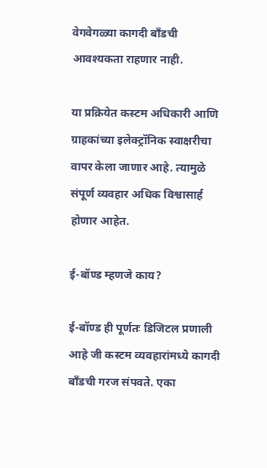वेगवेगळ्या कागदी बाँडची आवश्यकता राहणार नाही.

या प्रक्रियेत कस्टम अधिकारी आणि ग्राहकांच्या इलेक्ट्रॉनिक स्वाक्षरीचा वापर केला जाणार आहे. त्यामुळे संपूर्ण व्यवहार अधिक विश्वासार्ह होणार आहेत.

ई-बॉण्ड म्हणजे काय?

ई-बॉण्ड ही पूर्णतः डिजिटल प्रणाली आहे जी कस्टम व्यवहारांमध्ये कागदी बाँडची गरज संपवते. एका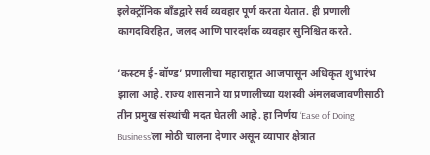इलेक्ट्रॉनिक बाँडद्वारे सर्व व्यवहार पूर्ण करता येतात. ही प्रणाली कागदविरहित, जलद आणि पारदर्शक व्यवहार सुनिश्चित करते.

‘कस्टम ई-बॉण्ड’ प्रणालीचा महाराष्ट्रात आजपासून अधिकृत शुभारंभ झाला आहे. राज्य शासनाने या प्रणालीच्या यशस्वी अंमलबजावणीसाठी तीन प्रमुख संस्थांची मदत घेतली आहे. हा निर्णय ‘Ease of Doing Business’ला मोठी चालना देणार असून व्यापार क्षेत्रात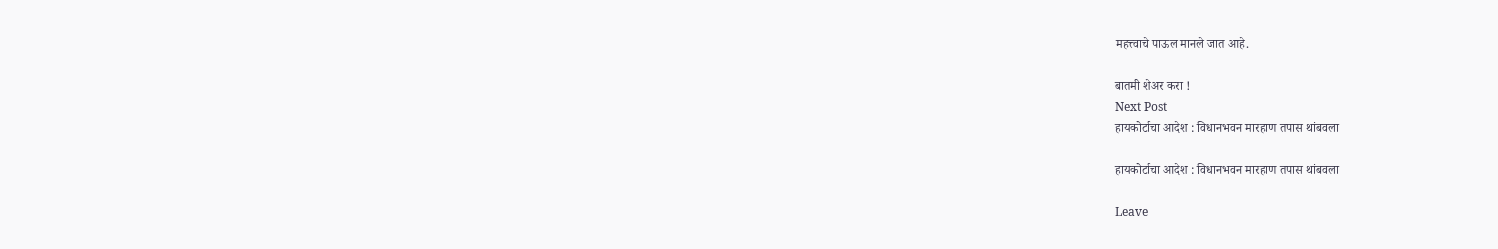महत्त्वाचे पाऊल मानले जात आहे.

बातमी शेअर करा !
Next Post
हायकोर्टाचा आदेश : विधानभवन मारहाण तपास थांबवला

हायकोर्टाचा आदेश : विधानभवन मारहाण तपास थांबवला

Leave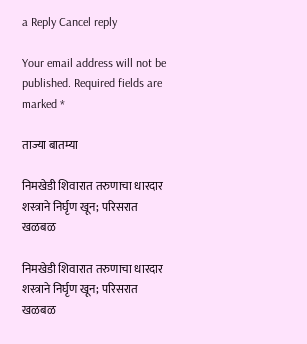a Reply Cancel reply

Your email address will not be published. Required fields are marked *

ताज्या बातम्या

निमखेडी शिवारात तरुणाचा धारदार शस्त्राने निर्घृण खून; परिसरात खळबळ

निमखेडी शिवारात तरुणाचा धारदार शस्त्राने निर्घृण खून; परिसरात खळबळ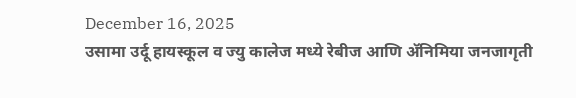December 16, 2025
उसामा उर्दू हायस्कूल व ज्यु कालेज मध्ये रेबीज आणि ॲनिमिया जनजागृती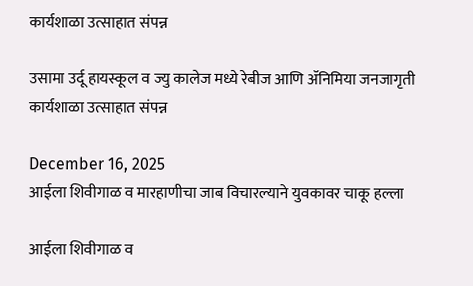कार्यशाळा उत्साहात संपन्न

उसामा उर्दू हायस्कूल व ज्यु कालेज मध्ये रेबीज आणि ॲनिमिया जनजागृती कार्यशाळा उत्साहात संपन्न

December 16, 2025
आईला शिवीगाळ व मारहाणीचा जाब विचारल्याने युवकावर चाकू हल्ला

आईला शिवीगाळ व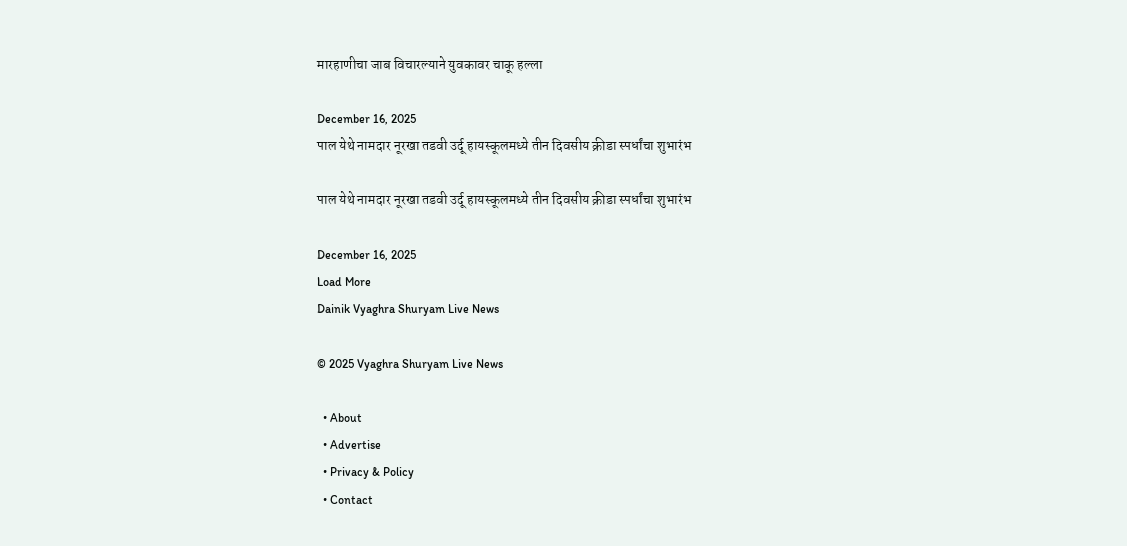मारहाणीचा जाब विचारल्याने युवकावर चाकू हल्ला

December 16, 2025
पाल येथे नामदार नूरखा तडवी उर्दू हायस्कूलमध्ये तीन दिवसीय क्रीडा स्पर्धांचा शुभारंभ

पाल येथे नामदार नूरखा तडवी उर्दू हायस्कूलमध्ये तीन दिवसीय क्रीडा स्पर्धांचा शुभारंभ

December 16, 2025
Load More
Dainik Vyaghra Shuryam Live News

© 2025 Vyaghra Shuryam Live News

  • About
  • Advertise
  • Privacy & Policy
  • Contact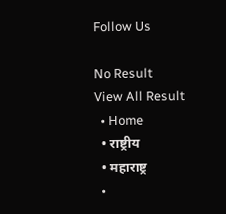Follow Us

No Result
View All Result
  • Home
  • राष्ट्रीय
  • महाराष्ट्र
  •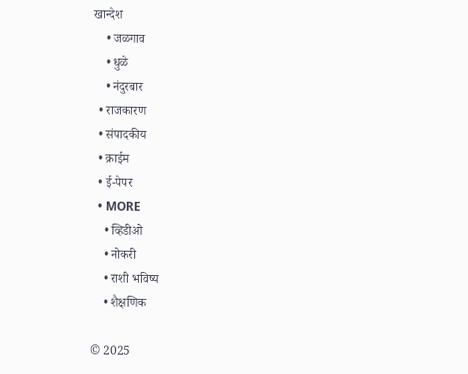खान्देश
    • जळगाव
    • धुळे
    • नंदुरबार
  • राजकारण
  • संपादकीय
  • क्राईम
  • ई-पेपर
  • MORE
    • व्हिडीओ
    • नोकरी
    • राशी भविष्य
    • शैक्षणिक

© 2025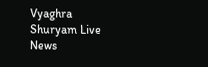Vyaghra Shuryam Live News